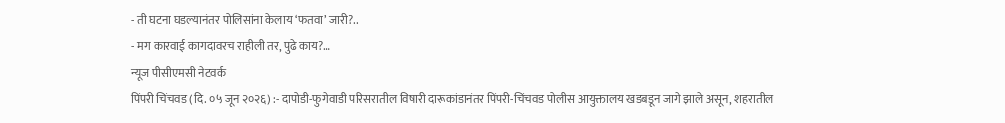- ती घटना घडल्यानंतर पोलिसांना केलाय ‘फतवा’ जारी?..
- मग कारवाई कागदावरच राहीली तर, पुढे काय?…
न्यूज पीसीएमसी नेटवर्क
पिंपरी चिंचवड (दि. ०५ जून २०२६) :- दापोडी-फुगेवाडी परिसरातील विषारी दारूकांडानंतर पिंपरी-चिंचवड पोलीस आयुक्तालय खडबडून जागे झाले असून, शहरातील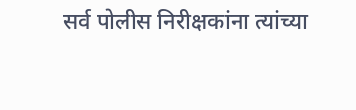सर्व पोलीस निरीक्षकांना त्यांच्या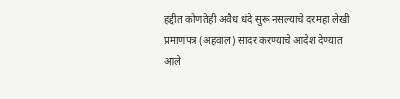हद्दीत कोणतेही अवैध धंदे सुरू नसल्याचे दरमहा लेखी प्रमाणपत्र (अहवाल) सादर करण्याचे आदेश देण्यात आले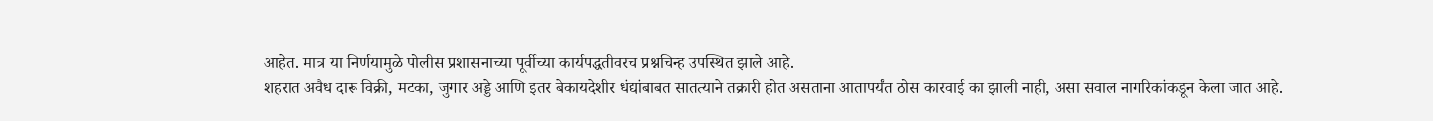आहेत. मात्र या निर्णयामुळे पोलीस प्रशासनाच्या पूर्वीच्या कार्यपद्धतीवरच प्रश्नचिन्ह उपस्थित झाले आहे.
शहरात अवैध दारू विक्री, मटका, जुगार अड्डे आणि इतर बेकायदेशीर धंद्यांबाबत सातत्याने तक्रारी होत असताना आतापर्यंत ठोस कारवाई का झाली नाही, असा सवाल नागरिकांकडून केला जात आहे.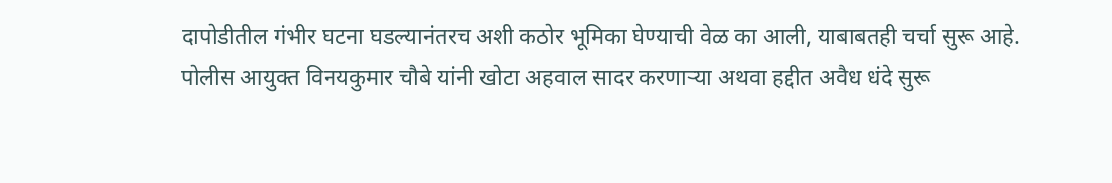दापोडीतील गंभीर घटना घडल्यानंतरच अशी कठोर भूमिका घेण्याची वेळ का आली, याबाबतही चर्चा सुरू आहे.
पोलीस आयुक्त विनयकुमार चौबे यांनी खोटा अहवाल सादर करणाऱ्या अथवा हद्दीत अवैध धंदे सुरू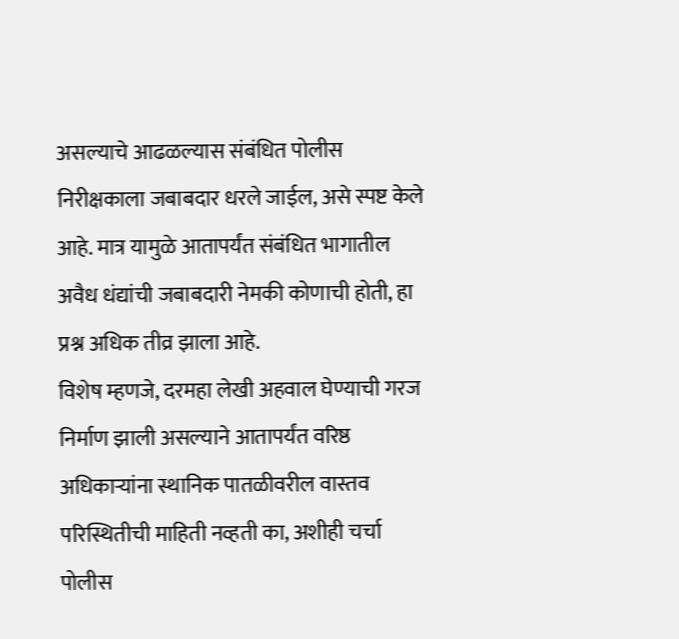असल्याचे आढळल्यास संबंधित पोलीस निरीक्षकाला जबाबदार धरले जाईल, असे स्पष्ट केले आहे. मात्र यामुळे आतापर्यंत संबंधित भागातील अवैध धंद्यांची जबाबदारी नेमकी कोणाची होती, हा प्रश्न अधिक तीव्र झाला आहे.
विशेष म्हणजे, दरमहा लेखी अहवाल घेण्याची गरज निर्माण झाली असल्याने आतापर्यंत वरिष्ठ अधिकाऱ्यांना स्थानिक पातळीवरील वास्तव परिस्थितीची माहिती नव्हती का, अशीही चर्चा पोलीस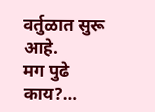वर्तुळात सुरू आहे.
मग पुढे काय?…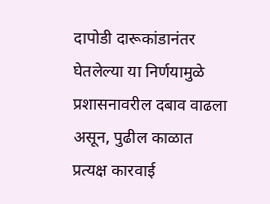दापोडी दारूकांडानंतर घेतलेल्या या निर्णयामुळे प्रशासनावरील दबाव वाढला असून, पुढील काळात प्रत्यक्ष कारवाई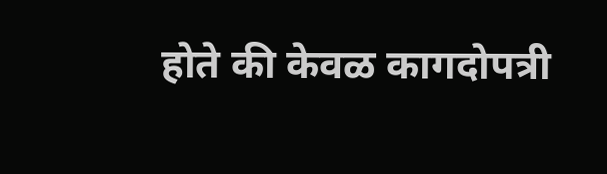होते की केवळ कागदोपत्री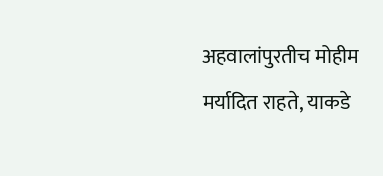अहवालांपुरतीच मोहीम मर्यादित राहते, याकडे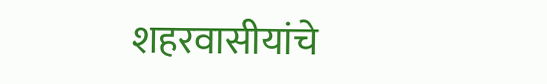शहरवासीयांचे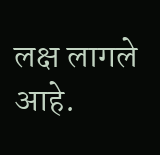लक्ष लागले आहे.